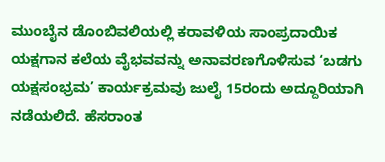ಮುಂಬೈನ ಡೊಂಬಿವಲಿಯಲ್ಲಿ ಕರಾವಳಿಯ ಸಾಂಪ್ರದಾಯಿಕ ಯಕ್ಷಗಾನ ಕಲೆಯ ವೈಭವವನ್ನು ಅನಾವರಣಗೊಳಿಸುವ ‘ಬಡಗು ಯಕ್ಷಸಂಭ್ರಮ’ ಕಾರ್ಯಕ್ರಮವು ಜುಲೈ 15ರಂದು ಅದ್ದೂರಿಯಾಗಿ ನಡೆಯಲಿದೆ. ಹೆಸರಾಂತ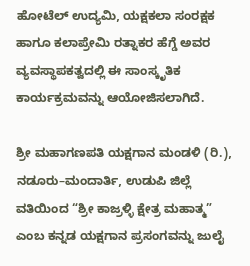ಹೋಟೆಲ್ ಉದ್ಯಮಿ, ಯಕ್ಷಕಲಾ ಸಂರಕ್ಷಕ ಹಾಗೂ ಕಲಾಪ್ರೇಮಿ ರತ್ನಾಕರ ಹೆಗ್ಡೆ ಅವರ ವ್ಯವಸ್ಥಾಪಕತ್ವದಲ್ಲಿ ಈ ಸಾಂಸ್ಕೃತಿಕ ಕಾರ್ಯಕ್ರಮವನ್ನು ಆಯೋಜಿಸಲಾಗಿದೆ.

ಶ್ರೀ ಮಹಾಗಣಪತಿ ಯಕ್ಷಗಾನ ಮಂಡಳಿ (ರಿ.), ನಡೂರು–ಮಂದಾರ್ತಿ, ಉಡುಪಿ ಜಿಲ್ಲೆ ವತಿಯಿಂದ “ಶ್ರೀ ಕಾಜ್ರಳ್ಳಿ ಕ್ಷೇತ್ರ ಮಹಾತ್ಮ” ಎಂಬ ಕನ್ನಡ ಯಕ್ಷಗಾನ ಪ್ರಸಂಗವನ್ನು ಜುಲೈ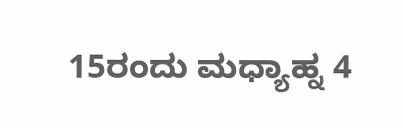15ರಂದು ಮಧ್ಯಾಹ್ನ 4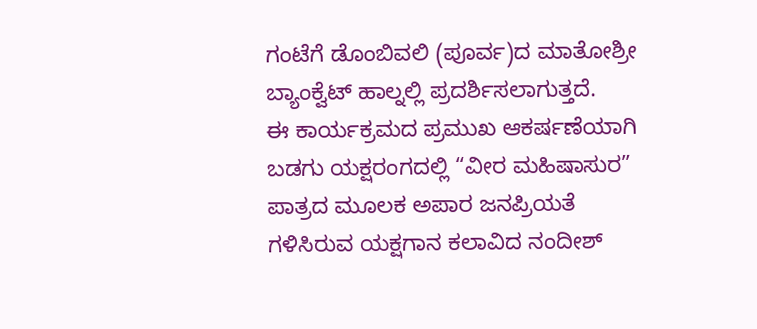ಗಂಟೆಗೆ ಡೊಂಬಿವಲಿ (ಪೂರ್ವ)ದ ಮಾತೋಶ್ರೀ ಬ್ಯಾಂಕ್ವೆಟ್ ಹಾಲ್ನಲ್ಲಿ ಪ್ರದರ್ಶಿಸಲಾಗುತ್ತದೆ.
ಈ ಕಾರ್ಯಕ್ರಮದ ಪ್ರಮುಖ ಆಕರ್ಷಣೆಯಾಗಿ ಬಡಗು ಯಕ್ಷರಂಗದಲ್ಲಿ “ವೀರ ಮಹಿಷಾಸುರ” ಪಾತ್ರದ ಮೂಲಕ ಅಪಾರ ಜನಪ್ರಿಯತೆ ಗಳಿಸಿರುವ ಯಕ್ಷಗಾನ ಕಲಾವಿದ ನಂದೀಶ್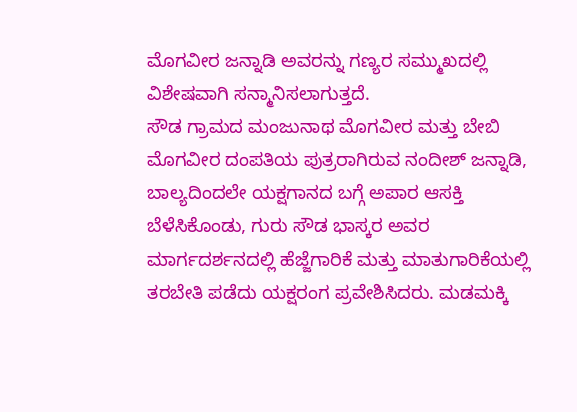ಮೊಗವೀರ ಜನ್ನಾಡಿ ಅವರನ್ನು ಗಣ್ಯರ ಸಮ್ಮುಖದಲ್ಲಿ ವಿಶೇಷವಾಗಿ ಸನ್ಮಾನಿಸಲಾಗುತ್ತದೆ.
ಸೌಡ ಗ್ರಾಮದ ಮಂಜುನಾಥ ಮೊಗವೀರ ಮತ್ತು ಬೇಬಿ ಮೊಗವೀರ ದಂಪತಿಯ ಪುತ್ರರಾಗಿರುವ ನಂದೀಶ್ ಜನ್ನಾಡಿ, ಬಾಲ್ಯದಿಂದಲೇ ಯಕ್ಷಗಾನದ ಬಗ್ಗೆ ಅಪಾರ ಆಸಕ್ತಿ ಬೆಳೆಸಿಕೊಂಡು, ಗುರು ಸೌಡ ಭಾಸ್ಕರ ಅವರ ಮಾರ್ಗದರ್ಶನದಲ್ಲಿ ಹೆಜ್ಜೆಗಾರಿಕೆ ಮತ್ತು ಮಾತುಗಾರಿಕೆಯಲ್ಲಿ ತರಬೇತಿ ಪಡೆದು ಯಕ್ಷರಂಗ ಪ್ರವೇಶಿಸಿದರು. ಮಡಮಕ್ಕಿ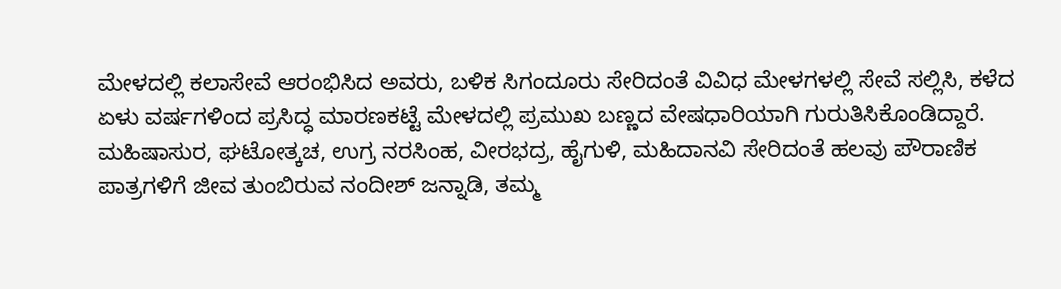ಮೇಳದಲ್ಲಿ ಕಲಾಸೇವೆ ಆರಂಭಿಸಿದ ಅವರು, ಬಳಿಕ ಸಿಗಂದೂರು ಸೇರಿದಂತೆ ವಿವಿಧ ಮೇಳಗಳಲ್ಲಿ ಸೇವೆ ಸಲ್ಲಿಸಿ, ಕಳೆದ ಏಳು ವರ್ಷಗಳಿಂದ ಪ್ರಸಿದ್ಧ ಮಾರಣಕಟ್ಟೆ ಮೇಳದಲ್ಲಿ ಪ್ರಮುಖ ಬಣ್ಣದ ವೇಷಧಾರಿಯಾಗಿ ಗುರುತಿಸಿಕೊಂಡಿದ್ದಾರೆ.
ಮಹಿಷಾಸುರ, ಘಟೋತ್ಕಚ, ಉಗ್ರ ನರಸಿಂಹ, ವೀರಭದ್ರ, ಹೈಗುಳಿ, ಮಹಿದಾನವಿ ಸೇರಿದಂತೆ ಹಲವು ಪೌರಾಣಿಕ ಪಾತ್ರಗಳಿಗೆ ಜೀವ ತುಂಬಿರುವ ನಂದೀಶ್ ಜನ್ನಾಡಿ, ತಮ್ಮ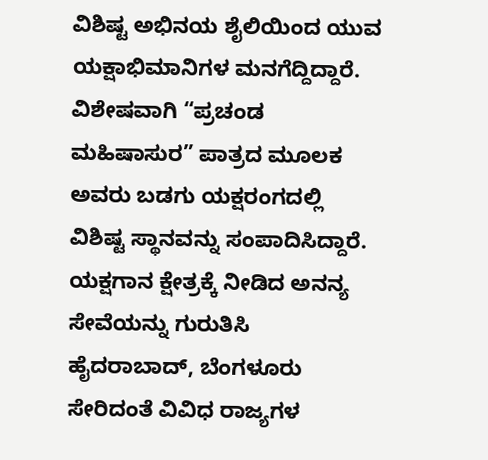ವಿಶಿಷ್ಟ ಅಭಿನಯ ಶೈಲಿಯಿಂದ ಯುವ ಯಕ್ಷಾಭಿಮಾನಿಗಳ ಮನಗೆದ್ದಿದ್ದಾರೆ. ವಿಶೇಷವಾಗಿ “ಪ್ರಚಂಡ ಮಹಿಷಾಸುರ” ಪಾತ್ರದ ಮೂಲಕ ಅವರು ಬಡಗು ಯಕ್ಷರಂಗದಲ್ಲಿ ವಿಶಿಷ್ಟ ಸ್ಥಾನವನ್ನು ಸಂಪಾದಿಸಿದ್ದಾರೆ.
ಯಕ್ಷಗಾನ ಕ್ಷೇತ್ರಕ್ಕೆ ನೀಡಿದ ಅನನ್ಯ ಸೇವೆಯನ್ನು ಗುರುತಿಸಿ ಹೈದರಾಬಾದ್, ಬೆಂಗಳೂರು ಸೇರಿದಂತೆ ವಿವಿಧ ರಾಜ್ಯಗಳ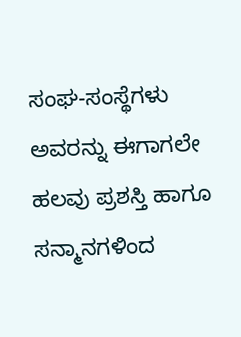ಸಂಘ-ಸಂಸ್ಥೆಗಳು ಅವರನ್ನು ಈಗಾಗಲೇ ಹಲವು ಪ್ರಶಸ್ತಿ ಹಾಗೂ ಸನ್ಮಾನಗಳಿಂದ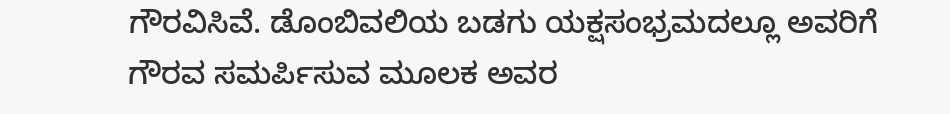ಗೌರವಿಸಿವೆ. ಡೊಂಬಿವಲಿಯ ಬಡಗು ಯಕ್ಷಸಂಭ್ರಮದಲ್ಲೂ ಅವರಿಗೆ ಗೌರವ ಸಮರ್ಪಿಸುವ ಮೂಲಕ ಅವರ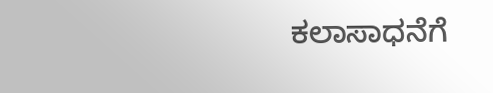ಕಲಾಸಾಧನೆಗೆ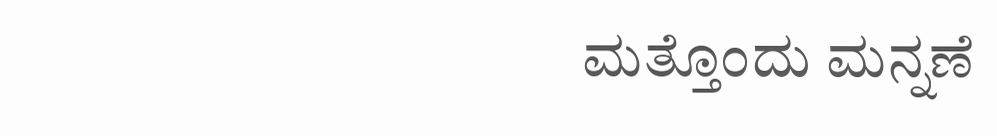ಮತ್ತೊಂದು ಮನ್ನಣೆ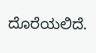ದೊರೆಯಲಿದೆ.